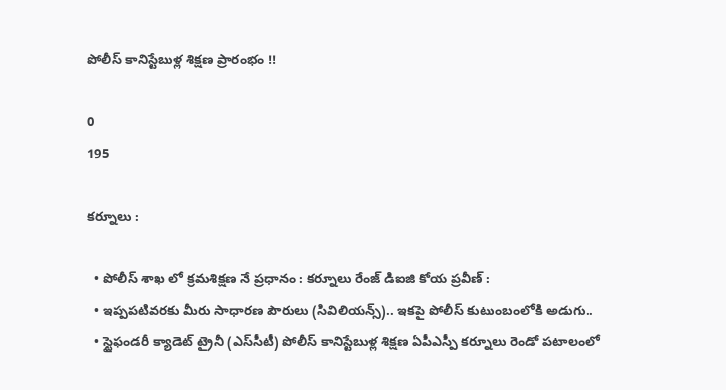పోలీస్ కానిస్టేబుళ్ల శిక్షణ ప్రారంభం !!

0
195

కర్నూలు :

  • పోలీస్ శాఖ లో క్రమశిక్షణ నే ప్రధానం : కర్నూలు రేంజ్ డిఐజి కోయ ప్రవీణ్ :
  • ఇప్పపటివరకు మీరు సాధారణ పౌరులు (సివిలియన్స్).. ఇకపై పోలీస్ కుటుంబంలోకి అడుగు..
  • స్టైఫండరీ క్యాడెట్ ట్రైనీ (ఎస్‌సీటీ) పోలీస్ కానిస్టేబుళ్ల శిక్షణ ఏపీఎస్పీ కర్నూలు రెండో పటాలంలో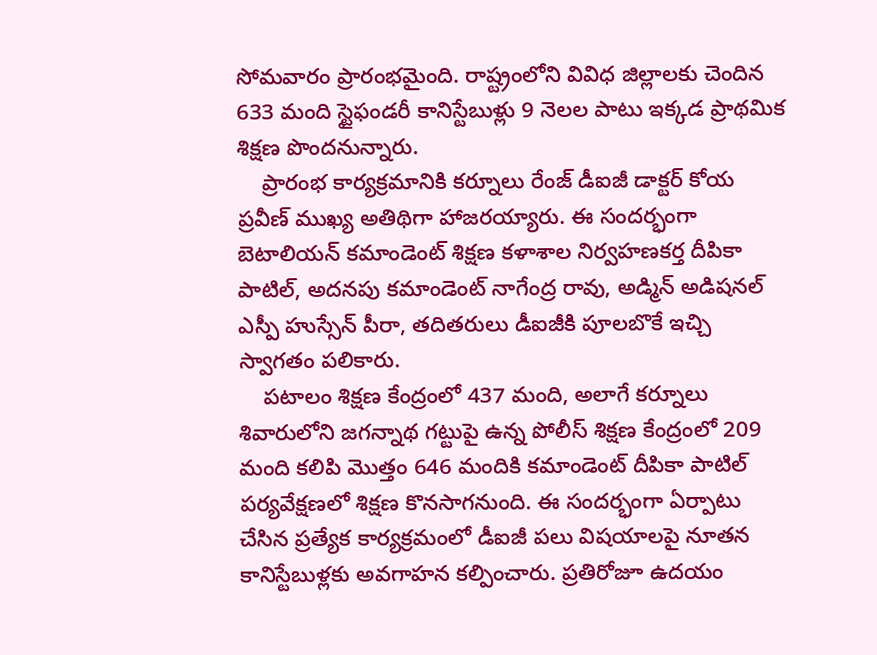సోమవారం ప్రారంభమైంది. రాష్ట్రంలోని వివిధ జిల్లాలకు చెందిన 633 మంది స్టైఫండరీ కానిస్టేబుళ్లు 9 నెలల పాటు ఇక్కడ ప్రాథమిక శిక్షణ పొందనున్నారు.
    ప్రారంభ కార్యక్రమానికి కర్నూలు రేంజ్ డీఐజీ డాక్టర్ కోయ ప్రవీణ్ ముఖ్య అతిథిగా హాజరయ్యారు. ఈ సందర్భంగా బెటాలియన్ కమాండెంట్ శిక్షణ కళాశాల నిర్వహణకర్త దీపికా పాటిల్, అదనపు కమాండెంట్ నాగేంద్ర రావు, అడ్మిన్ అడిషనల్ ఎస్పీ హుస్సేన్ పీరా, తదితరులు డీఐజీకి పూలబొకే ఇచ్చి స్వాగతం పలికారు.
    పటాలం శిక్షణ కేంద్రంలో 437 మంది, అలాగే కర్నూలు శివారులోని జగన్నాథ గట్టుపై ఉన్న పోలీస్ శిక్షణ కేంద్రంలో 209 మంది కలిపి మొత్తం 646 మందికి కమాండెంట్ దీపికా పాటిల్ పర్యవేక్షణలో శిక్షణ కొనసాగనుంది. ఈ సందర్భంగా ఏర్పాటు చేసిన ప్రత్యేక కార్యక్రమంలో డీఐజీ పలు విషయాలపై నూతన కానిస్టేబుళ్లకు అవగాహన కల్పించారు. ప్రతిరోజూ ఉదయం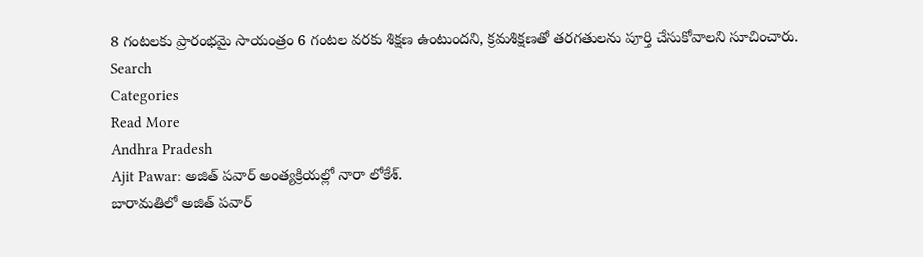8 గంటలకు ప్రారంభమై సాయంత్రం 6 గంటల వరకు శిక్షణ ఉంటుందని, క్రమశిక్షణతో తరగతులను పూర్తి చేసుకోవాలని సూచించారు.
Search
Categories
Read More
Andhra Pradesh
Ajit Pawar: అజిత్ పవార్ అంత్యక్రియల్లో నారా లోకేశ్.
బారామతిలో అజిత్ పవార్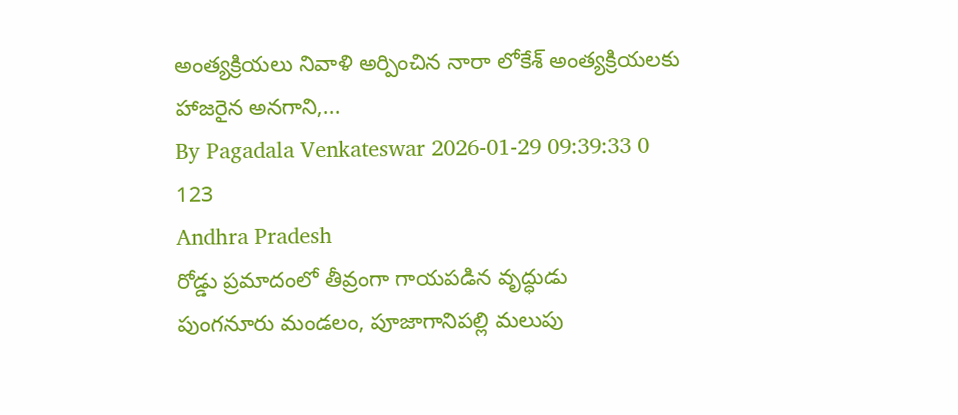అంత్యక్రియలు నివాళి అర్పించిన నారా లోకేశ్ అంత్యక్రియలకు హాజరైన అనగాని,...
By Pagadala Venkateswar 2026-01-29 09:39:33 0 123
Andhra Pradesh
రోడ్డు ప్రమాదంలో తీవ్రంగా గాయపడిన వృద్ధుడు
పుంగనూరు మండలం, పూజాగానిపల్లి మలుపు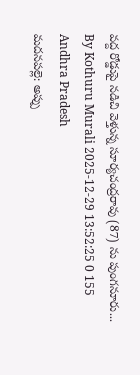వద్ద రోడ్డుపై నడిచి వెళ్తున్న సూర్యచంద్రరావు (87) ను పుంగనూరు...
By Kothuru Murali 2025-12-29 13:52:25 0 155
Andhra Pradesh
మదనపల్లె: అప్పు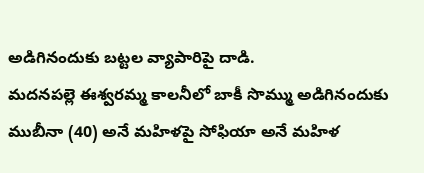అడిగినందుకు బట్టల వ్యాపారిపై దాడి.
మదనపల్లె ఈశ్వరమ్మ కాలనీలో బాకీ సొమ్ము అడిగినందుకు ముబీనా (40) అనే మహిళపై సోఫియా అనే మహిళ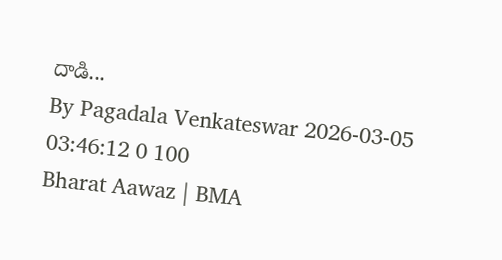దాడి...
By Pagadala Venkateswar 2026-03-05 03:46:12 0 100
Bharat Aawaz | BMA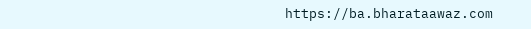https://ba.bharataawaz.com